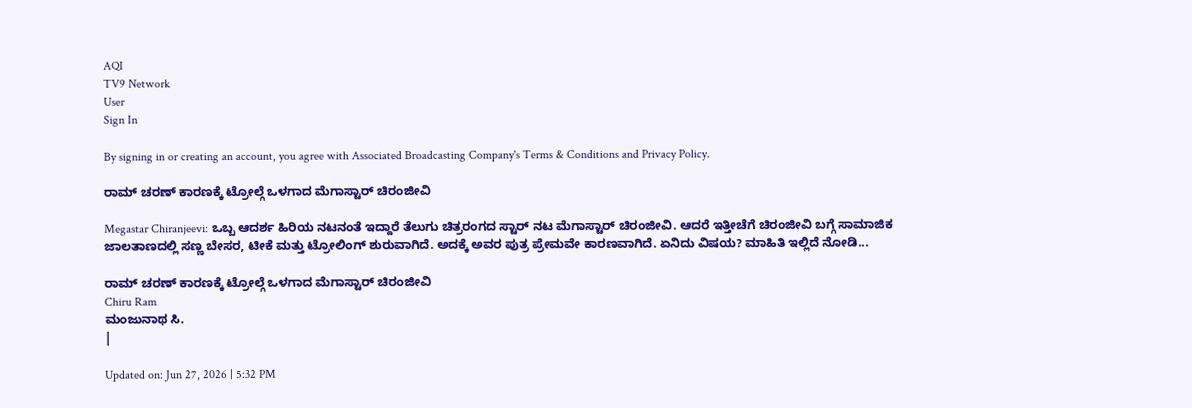AQI
TV9 Network
User
Sign In

By signing in or creating an account, you agree with Associated Broadcasting Company's Terms & Conditions and Privacy Policy.

ರಾಮ್ ಚರಣ್ ಕಾರಣಕ್ಕೆ ಟ್ರೋಲ್ಗೆ ಒಳಗಾದ ಮೆಗಾಸ್ಟಾರ್ ಚಿರಂಜೀವಿ

Megastar Chiranjeevi: ಒಬ್ಬ ಆದರ್ಶ ಹಿರಿಯ ನಟನಂತೆ ಇದ್ದಾರೆ ತೆಲುಗು ಚಿತ್ರರಂಗದ ಸ್ಟಾರ್ ನಟ ಮೆಗಾಸ್ಟಾರ್ ಚಿರಂಜೀವಿ. ಆದರೆ ಇತ್ತೀಚೆಗೆ ಚಿರಂಜೀವಿ ಬಗ್ಗೆ ಸಾಮಾಜಿಕ ಜಾಲತಾಣದಲ್ಲಿ ಸಣ್ಣ ಬೇಸರ, ಟೀಕೆ ಮತ್ತು ಟ್ರೋಲಿಂಗ್ ಶುರುವಾಗಿದೆ. ಅದಕ್ಕೆ ಅವರ ಪುತ್ರ ಪ್ರೇಮವೇ ಕಾರಣವಾಗಿದೆ. ಏನಿದು ವಿಷಯ? ಮಾಹಿತಿ ಇಲ್ಲಿದೆ ನೋಡಿ...

ರಾಮ್ ಚರಣ್ ಕಾರಣಕ್ಕೆ ಟ್ರೋಲ್ಗೆ ಒಳಗಾದ ಮೆಗಾಸ್ಟಾರ್ ಚಿರಂಜೀವಿ
Chiru Ram
ಮಂಜುನಾಥ ಸಿ.
|

Updated on: Jun 27, 2026 | 5:32 PM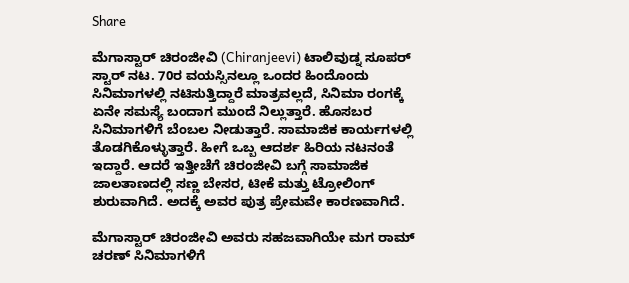Share

ಮೆಗಾಸ್ಟಾರ್ ಚಿರಂಜೀವಿ (Chiranjeevi) ಟಾಲಿವುಡ್ನ ಸೂಪರ್ ಸ್ಟಾರ್ ನಟ. 70ರ ವಯಸ್ಸಿನಲ್ಲೂ ಒಂದರ ಹಿಂದೊಂದು ಸಿನಿಮಾಗಳಲ್ಲಿ ನಟಿಸುತ್ತಿದ್ದಾರೆ ಮಾತ್ರವಲ್ಲದೆ, ಸಿನಿಮಾ ರಂಗಕ್ಕೆ ಏನೇ ಸಮಸ್ಯೆ ಬಂದಾಗ ಮುಂದೆ ನಿಲ್ಲುತ್ತಾರೆ. ಹೊಸಬರ ಸಿನಿಮಾಗಳಿಗೆ ಬೆಂಬಲ ನೀಡುತ್ತಾರೆ. ಸಾಮಾಜಿಕ ಕಾರ್ಯಗಳಲ್ಲಿ ತೊಡಗಿಕೊಳ್ಳುತ್ತಾರೆ. ಹೀಗೆ ಒಬ್ಬ ಆದರ್ಶ ಹಿರಿಯ ನಟನಂತೆ ಇದ್ದಾರೆ. ಆದರೆ ಇತ್ತೀಚೆಗೆ ಚಿರಂಜೀವಿ ಬಗ್ಗೆ ಸಾಮಾಜಿಕ ಜಾಲತಾಣದಲ್ಲಿ ಸಣ್ಣ ಬೇಸರ, ಟೀಕೆ ಮತ್ತು ಟ್ರೋಲಿಂಗ್ ಶುರುವಾಗಿದೆ. ಅದಕ್ಕೆ ಅವರ ಪುತ್ರ ಪ್ರೇಮವೇ ಕಾರಣವಾಗಿದೆ.

ಮೆಗಾಸ್ಟಾರ್ ಚಿರಂಜೀವಿ ಅವರು ಸಹಜವಾಗಿಯೇ ಮಗ ರಾಮ್ ಚರಣ್ ಸಿನಿಮಾಗಳಿಗೆ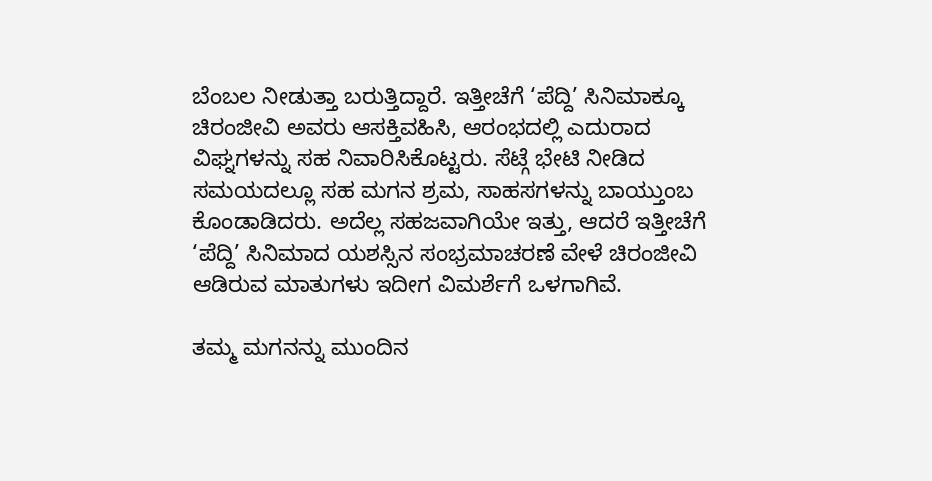ಬೆಂಬಲ ನೀಡುತ್ತಾ ಬರುತ್ತಿದ್ದಾರೆ. ಇತ್ತೀಚೆಗೆ ‘ಪೆದ್ದಿ’ ಸಿನಿಮಾಕ್ಕೂ ಚಿರಂಜೀವಿ ಅವರು ಆಸಕ್ತಿವಹಿಸಿ, ಆರಂಭದಲ್ಲಿ ಎದುರಾದ ವಿಘ್ನಗಳನ್ನು ಸಹ ನಿವಾರಿಸಿಕೊಟ್ಟರು. ಸೆಟ್ಗೆ ಭೇಟಿ ನೀಡಿದ ಸಮಯದಲ್ಲೂ ಸಹ ಮಗನ ಶ್ರಮ, ಸಾಹಸಗಳನ್ನು ಬಾಯ್ತುಂಬ ಕೊಂಡಾಡಿದರು. ಅದೆಲ್ಲ ಸಹಜವಾಗಿಯೇ ಇತ್ತು, ಆದರೆ ಇತ್ತೀಚೆಗೆ ‘ಪೆದ್ದಿ’ ಸಿನಿಮಾದ ಯಶಸ್ಸಿನ ಸಂಭ್ರಮಾಚರಣೆ ವೇಳೆ ಚಿರಂಜೀವಿ ಆಡಿರುವ ಮಾತುಗಳು ಇದೀಗ ವಿಮರ್ಶೆಗೆ ಒಳಗಾಗಿವೆ.

ತಮ್ಮ ಮಗನನ್ನು ಮುಂದಿನ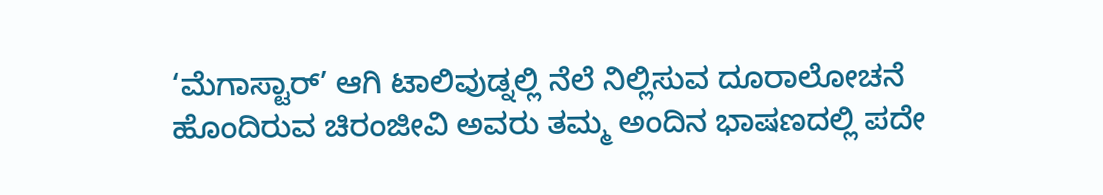‘ಮೆಗಾಸ್ಟಾರ್’ ಆಗಿ ಟಾಲಿವುಡ್ನಲ್ಲಿ ನೆಲೆ ನಿಲ್ಲಿಸುವ ದೂರಾಲೋಚನೆ ಹೊಂದಿರುವ ಚಿರಂಜೀವಿ ಅವರು ತಮ್ಮ ಅಂದಿನ ಭಾಷಣದಲ್ಲಿ ಪದೇ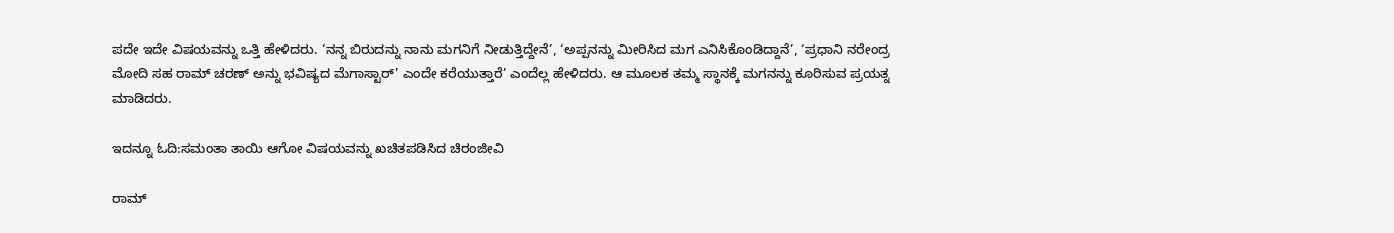ಪದೇ ಇದೇ ವಿಷಯವನ್ನು ಒತ್ತಿ ಹೇಳಿದರು. ‘ನನ್ನ ಬಿರುದನ್ನು ನಾನು ಮಗನಿಗೆ ನೀಡುತ್ತಿದ್ದೇನೆ’, ‘ಅಪ್ಪನನ್ನು ಮೀರಿಸಿದ ಮಗ ಎನಿಸಿಕೊಂಡಿದ್ದಾನೆ’, ‘ಪ್ರಧಾನಿ ನರೇಂದ್ರ ಮೋದಿ ಸಹ ರಾಮ್ ಚರಣ್ ಅನ್ನು ಭವಿಷ್ಯದ ಮೆಗಾಸ್ಟಾರ್’ ಎಂದೇ ಕರೆಯುತ್ತಾರೆ’ ಎಂದೆಲ್ಲ ಹೇಳಿದರು. ಆ ಮೂಲಕ ತಮ್ಮ ಸ್ಥಾನಕ್ಕೆ ಮಗನನ್ನು ಕೂರಿಸುವ ಪ್ರಯತ್ನ ಮಾಡಿದರು.

ಇದನ್ನೂ ಓದಿ:ಸಮಂತಾ ತಾಯಿ ಆಗೋ ವಿಷಯವನ್ನು ಖಚಿತಪಡಿಸಿದ ಚಿರಂಜೀವಿ

ರಾಮ್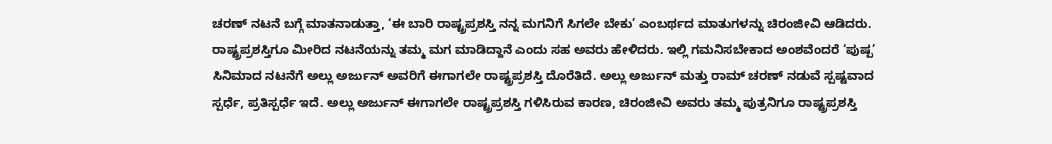ಚರಣ್ ನಟನೆ ಬಗ್ಗೆ ಮಾತನಾಡುತ್ತಾ, ‘ಈ ಬಾರಿ ರಾಷ್ಟ್ರಪ್ರಶಸ್ತಿ ನನ್ನ ಮಗನಿಗೆ ಸಿಗಲೇ ಬೇಕು’ ಎಂಬರ್ಥದ ಮಾತುಗಳನ್ನು ಚಿರಂಜೀವಿ ಆಡಿದರು. ರಾಷ್ಟ್ರಪ್ರಶಸ್ತಿಗೂ ಮೀರಿದ ನಟನೆಯನ್ನು ತಮ್ಮ ಮಗ ಮಾಡಿದ್ದಾನೆ ಎಂದು ಸಹ ಅವರು ಹೇಳಿದರು. ಇಲ್ಲಿ ಗಮನಿಸಬೇಕಾದ ಅಂಶವೆಂದರೆ ‘ಪುಷ್ಪ’ ಸಿನಿಮಾದ ನಟನೆಗೆ ಅಲ್ಲು ಅರ್ಜುನ್ ಅವರಿಗೆ ಈಗಾಗಲೇ ರಾಷ್ಟ್ರಪ್ರಶಸ್ತಿ ದೊರೆತಿದೆ. ಅಲ್ಲು ಅರ್ಜುನ್ ಮತ್ತು ರಾಮ್ ಚರಣ್ ನಡುವೆ ಸ್ಪಷ್ಟವಾದ ಸ್ಪರ್ಧೆ, ಪ್ರತಿಸ್ಪರ್ಧೆ ಇದೆ. ಅಲ್ಲು ಅರ್ಜುನ್ ಈಗಾಗಲೇ ರಾಷ್ಟ್ರಪ್ರಶಸ್ತಿ ಗಳಿಸಿರುವ ಕಾರಣ, ಚಿರಂಜೀವಿ ಅವರು ತಮ್ಮ ಪುತ್ರನಿಗೂ ರಾಷ್ಟ್ರಪ್ರಶಸ್ತಿ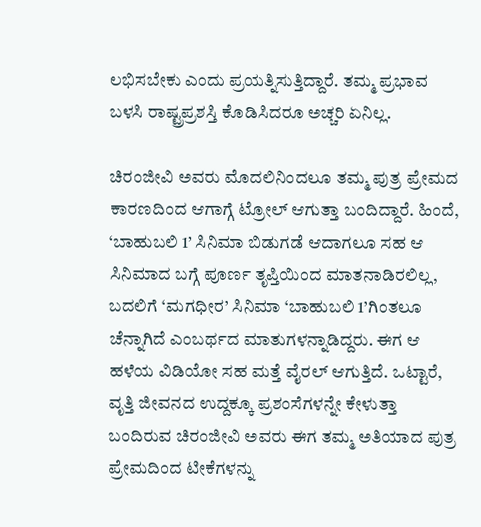ಲಭಿಸಬೇಕು ಎಂದು ಪ್ರಯತ್ನಿಸುತ್ತಿದ್ದಾರೆ. ತಮ್ಮ ಪ್ರಭಾವ ಬಳಸಿ ರಾಷ್ಟ್ರಪ್ರಶಸ್ತಿ ಕೊಡಿಸಿದರೂ ಅಚ್ಚರಿ ಏನಿಲ್ಲ.

ಚಿರಂಜೀವಿ ಅವರು ಮೊದಲಿನಿಂದಲೂ ತಮ್ಮ ಪುತ್ರ ಪ್ರೇಮದ ಕಾರಣದಿಂದ ಆಗಾಗ್ಗೆ ಟ್ರೋಲ್ ಆಗುತ್ತಾ ಬಂದಿದ್ದಾರೆ. ಹಿಂದೆ, ‘ಬಾಹುಬಲಿ 1’ ಸಿನಿಮಾ ಬಿಡುಗಡೆ ಆದಾಗಲೂ ಸಹ ಆ ಸಿನಿಮಾದ ಬಗ್ಗೆ ಪೂರ್ಣ ತೃಪ್ತಿಯಿಂದ ಮಾತನಾಡಿರಲಿಲ್ಲ, ಬದಲಿಗೆ ‘ಮಗಧೀರ’ ಸಿನಿಮಾ ‘ಬಾಹುಬಲಿ 1’ಗಿಂತಲೂ ಚೆನ್ನಾಗಿದೆ ಎಂಬರ್ಥದ ಮಾತುಗಳನ್ನಾಡಿದ್ದರು. ಈಗ ಆ ಹಳೆಯ ವಿಡಿಯೋ ಸಹ ಮತ್ತೆ ವೈರಲ್ ಆಗುತ್ತಿದೆ. ಒಟ್ಟಾರೆ, ವೃತ್ತಿ ಜೀವನದ ಉದ್ದಕ್ಕೂ ಪ್ರಶಂಸೆಗಳನ್ನೇ ಕೇಳುತ್ತಾ ಬಂದಿರುವ ಚಿರಂಜೀವಿ ಅವರು ಈಗ ತಮ್ಮ ಅತಿಯಾದ ಪುತ್ರ ಪ್ರೇಮದಿಂದ ಟೀಕೆಗಳನ್ನು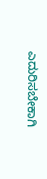ಎದುರಿಸಬೇಕಾಗಿ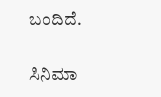ಬಂದಿದೆ.

ಸಿನಿಮಾ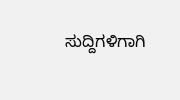ಸುದ್ದಿಗಳಿಗಾಗಿ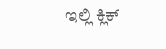ಇಲ್ಲಿ ಕ್ಲಿಕ್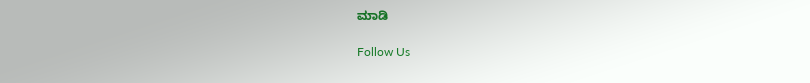ಮಾಡಿ

Follow Us